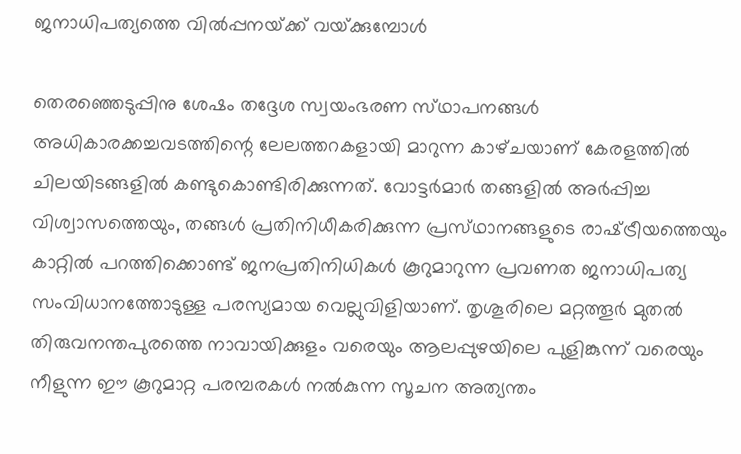ജനാധിപത്യത്തെ വില്‍പ്പനയ്‌ക്ക്‌ വയ്‌ക്കുമ്പോള്‍

തെരഞ്ഞെടുപ്പിനു ശേഷം തദ്ദേശ സ്വയംഭരണ സ്‌ഥാപനങ്ങള്‍ അധികാരക്കച്ചവടത്തിന്റെ ലേലത്തറകളായി മാറുന്ന കാഴ്‌ചയാണ്‌ കേരളത്തില്‍ ചിലയിടങ്ങളില്‍ കണ്ടുകൊണ്ടിരിക്കുന്നത്‌. വോട്ടര്‍മാര്‍ തങ്ങളില്‍ അര്‍പ്പിച്ച വിശ്വാസത്തെയും, തങ്ങള്‍ പ്രതിനിധീകരിക്കുന്ന പ്രസ്‌ഥാനങ്ങളുടെ രാഷ്‌ട്രീയത്തെയും കാറ്റില്‍ പറത്തിക്കൊണ്ട്‌ ജനപ്രതിനിധികള്‍ കൂറുമാറുന്ന പ്രവണത ജനാധിപത്യ സംവിധാനത്തോടുള്ള പരസ്യമായ വെല്ലുവിളിയാണ്‌. തൃശൂരിലെ മറ്റത്തൂര്‍ മുതല്‍ തിരുവനന്തപുരത്തെ നാവായിക്കുളം വരെയും ആലപ്പുഴയിലെ പുളിങ്കുന്ന്‌ വരെയും നീളുന്ന ഈ കൂറുമാറ്റ പരമ്പരകള്‍ നല്‍കുന്ന സൂചന അത്യന്തം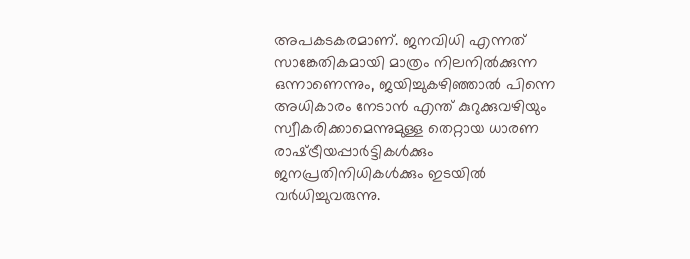അപകടകരമാണ്‌. ജനവിധി എന്നത്‌ സാങ്കേതികമായി മാത്രം നിലനില്‍ക്കുന്ന ഒന്നാണെന്നും, ജയിച്ചുകഴിഞ്ഞാല്‍ പിന്നെ അധികാരം നേടാന്‍ എന്ത്‌ കുറുക്കുവഴിയും സ്വീകരിക്കാമെന്നുമുള്ള തെറ്റായ ധാരണ രാഷ്‌ട്രീയപ്പാര്‍ട്ടികള്‍ക്കും ജനപ്രതിനിധികള്‍ക്കും ഇടയില്‍ വര്‍ധിച്ചുവരുന്നു.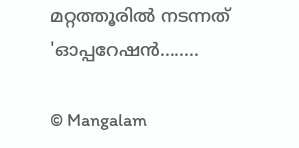മറ്റത്തൂരില്‍ നടന്നത്‌ 'ഓപ്പറേഷന്‍........

© Mangalam